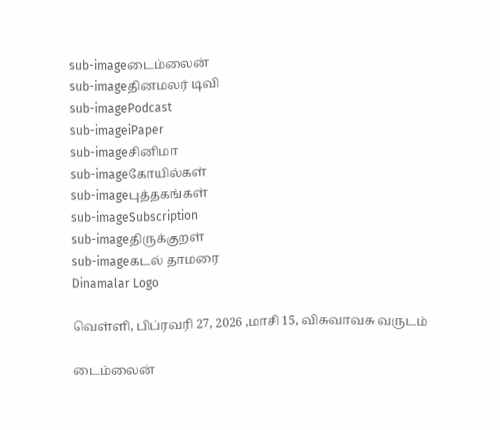sub-imageடைம்லைன்
sub-imageதினமலர் டிவி
sub-imagePodcast
sub-imageiPaper
sub-imageசினிமா
sub-imageகோயில்கள்
sub-imageபுத்தகங்கள்
sub-imageSubscription
sub-imageதிருக்குறள்
sub-imageகடல் தாமரை
Dinamalar Logo

வெள்ளி, பிப்ரவரி 27, 2026 ,மாசி 15, விசுவாவசு வருடம்

டைம்லைன்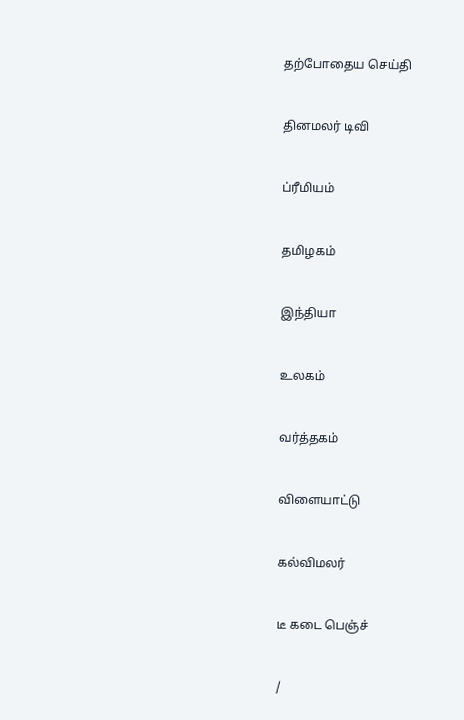தற்போதைய செய்தி


தினமலர் டிவி


ப்ரீமியம்


தமிழகம்


இந்தியா


உலகம்


வர்த்தகம்


விளையாட்டு


கல்விமலர்


டீ கடை பெஞ்ச்


/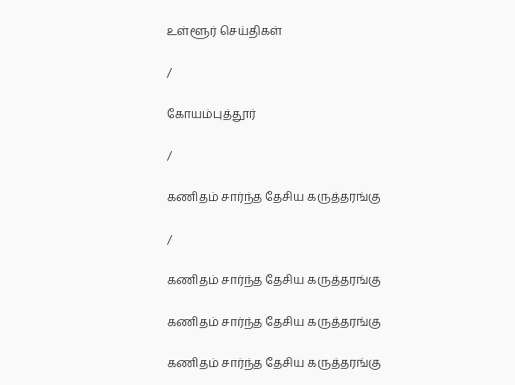உள்ளூர் செய்திகள்

/

கோயம்புத்தூர்

/

கணிதம் சார்ந்த தேசிய கருத்தரங்கு

/

கணிதம் சார்ந்த தேசிய கருத்தரங்கு

கணிதம் சார்ந்த தேசிய கருத்தரங்கு

கணிதம் சார்ந்த தேசிய கருத்தரங்கு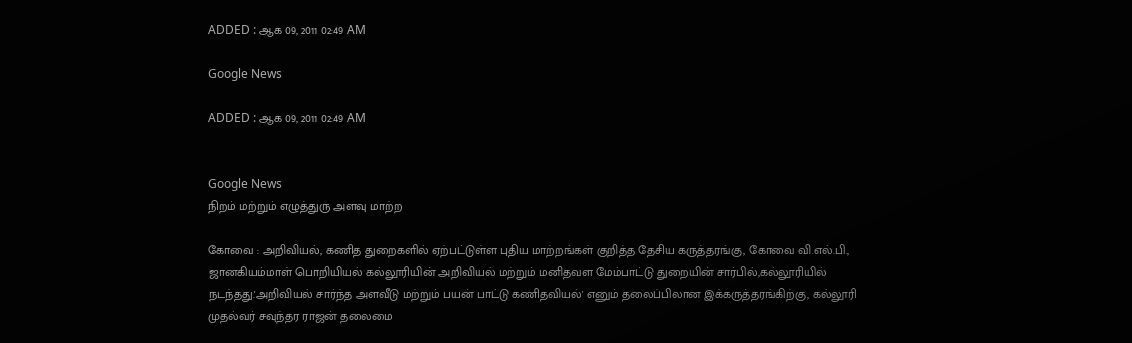ADDED : ஆக 09, 2011 02:49 AM

Google News

ADDED : ஆக 09, 2011 02:49 AM


Google News
நிறம் மற்றும் எழுத்துரு அளவு மாற்ற

கோவை : அறிவியல், கணித துறைகளில் ஏற்பட்டுள்ள புதிய மாற்றங்கள் குறித்த தேசிய கருத்தரங்கு, கோவை வி.எல்.பி., ஜானகியம்மாள் பொறியியல் கல்லூரியின் அறிவியல் மற்றும் மனிதவள மேம்பாட்டு துறையின் சார்பில்,கல்லூரியில் நடந்தது.'அறிவியல் சார்ந்த அளவீடு மற்றும் பயன் பாட்டு கணிதவியல்' எனும் தலைப்பிலான இக்கருத்தரங்கிற்கு, கல்லூரி முதல்வர் சவுந்தர ராஜன் தலைமை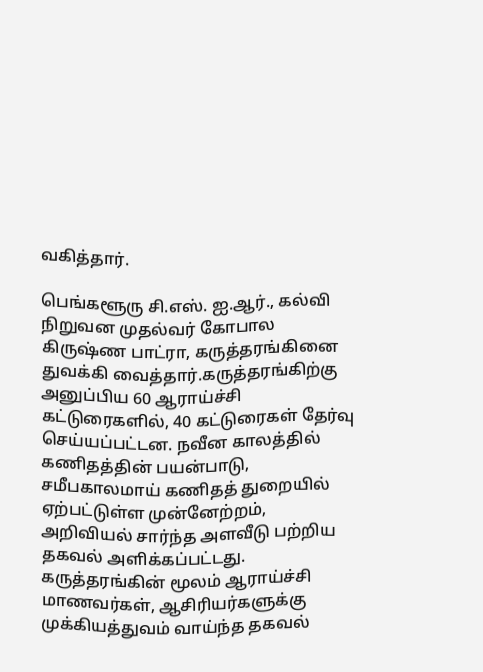வகித்தார்.

பெங்களூரு சி.எஸ். ஐ.ஆர்., கல்வி நிறுவன முதல்வர் கோபால கிருஷ்ண பாட்ரா, கருத்தரங்கினை துவக்கி வைத்தார்.கருத்தரங்கிற்கு அனுப்பிய 60 ஆராய்ச்சி கட்டுரைகளில், 40 கட்டுரைகள் தேர்வு செய்யப்பட்டன. நவீன காலத்தில் கணிதத்தின் பயன்பாடு, சமீபகாலமாய் கணிதத் துறையில் ஏற்பட்டுள்ள முன்னேற்றம், அறிவியல் சார்ந்த அளவீடு பற்றிய தகவல் அளிக்கப்பட்டது. கருத்தரங்கின் மூலம் ஆராய்ச்சி மாணவர்கள், ஆசிரியர்களுக்கு முக்கியத்துவம் வாய்ந்த தகவல்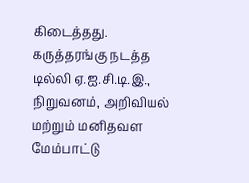கிடைத்தது. கருத்தரங்கு நடத்த டில்லி ஏ.ஐ.சி.டி.இ., நிறுவனம், அறிவியல் மற்றும் மனிதவள மேம்பாட்டு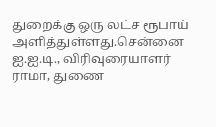துறைக்கு ஒரு லட்ச ரூபாய் அளித்துள்ளது.சென்னை ஐ.ஐ.டி., விரிவுரையாளர் ராமா, துணை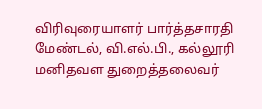விரிவுரையாளர் பார்த்தசாரதி மேண்டல், வி.எல்.பி., கல்லூரி மனிதவள துறைத்தலைவர்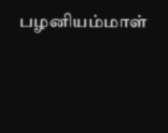பழனியம்மாள்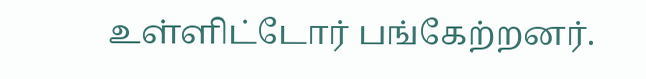உள்ளிட்டோர் பங்கேற்றனர்.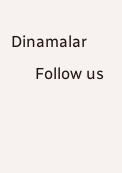Dinamalar
      Follow us